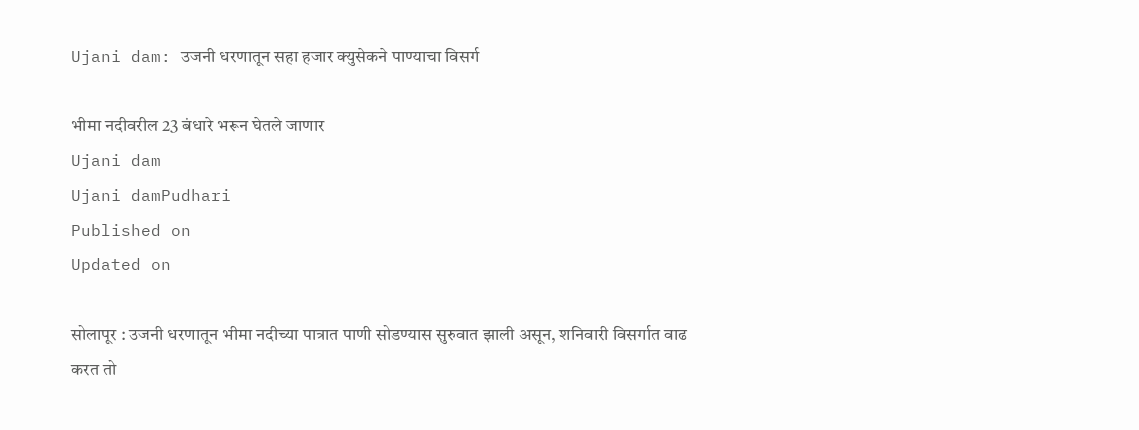Ujani dam: उजनी धरणातून सहा हजार क्युसेकने पाण्याचा विसर्ग

भीमा नदीवरील 23 बंधारे भरून घेतले जाणार
Ujani dam
Ujani damPudhari
Published on
Updated on

सोलापूर : उजनी धरणातून भीमा नदीच्या पात्रात पाणी सोडण्यास सुरुवात झाली असून, शनिवारी विसर्गात वाढ करत तो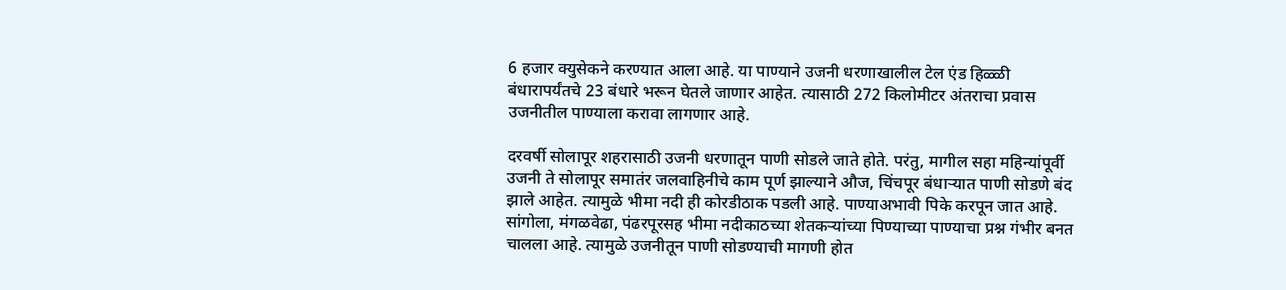6 हजार क्युसेकने करण्यात आला आहे. या पाण्याने उजनी धरणाखालील टेल एंड हिळ्ळी बंधारापर्यंतचे 23 बंधारे भरून घेतले जाणार आहेत. त्यासाठी 272 किलोमीटर अंतराचा प्रवास उजनीतील पाण्याला करावा लागणार आहे.

दरवर्षी सोलापूर शहरासाठी उजनी धरणातून पाणी सोडले जाते होते. परंतु, मागील सहा महिन्यांपूर्वी उजनी ते सोलापूर समातंर जलवाहिनीचे काम पूर्ण झाल्याने औज, चिंचपूर बंधाऱ्यात पाणी सोडणे बंद झाले आहेत. त्यामुळे भीमा नदी ही कोरडीठाक पडली आहे. पाण्याअभावी पिके करपून जात आहे. सांगोला, मंगळवेढा, पंढरपूरसह भीमा नदीकाठच्या शेतकऱ्यांच्या पिण्याच्या पाण्याचा प्रश्न गंभीर बनत चालला आहे. त्यामुळे उजनीतून पाणी सोडण्याची मागणी होत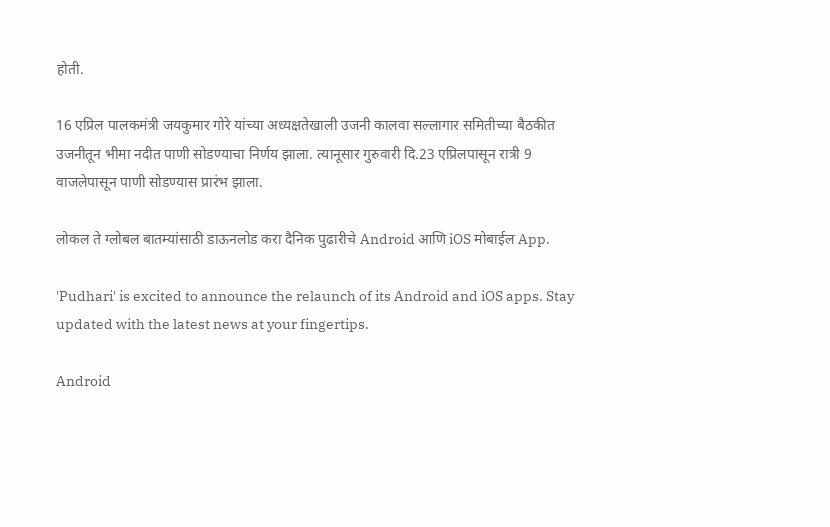होती.

16 एप्रिल पालकमंत्री जयकुमार गोरे यांच्या अध्यक्षतेखाली उजनी कालवा सल्लागार समितीच्या बैठकीत उजनीतून भीमा नदीत पाणी सोडण्याचा निर्णय झाला. त्यानूसार गुरुवारी दि.23 एप्रिलपासून रात्री 9 वाजलेपासून पाणी सोडण्यास प्रारंभ झाला.

लोकल ते ग्लोबल बातम्यांसाठी डाऊनलोड करा दैनिक पुढारीचे Android आणि iOS मोबाईल App.

'Pudhari' is excited to announce the relaunch of its Android and iOS apps. Stay updated with the latest news at your fingertips.

Android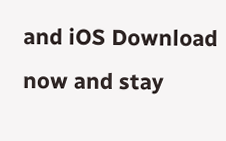and iOS Download now and stay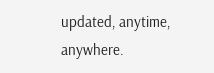updated, anytime, anywhere.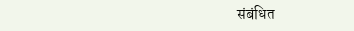संबंधित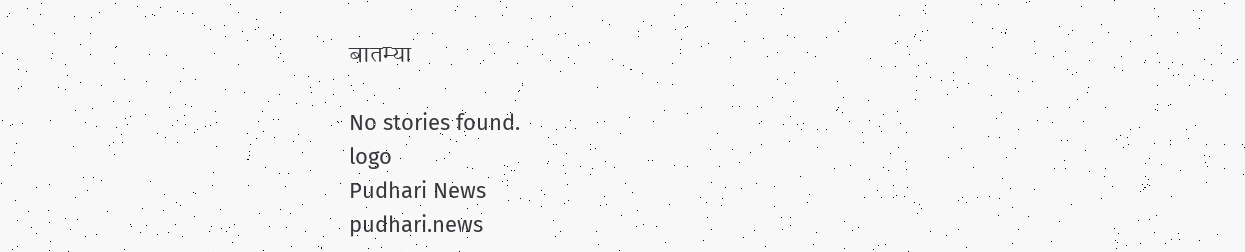बातम्या

No stories found.
logo
Pudhari News
pudhari.news